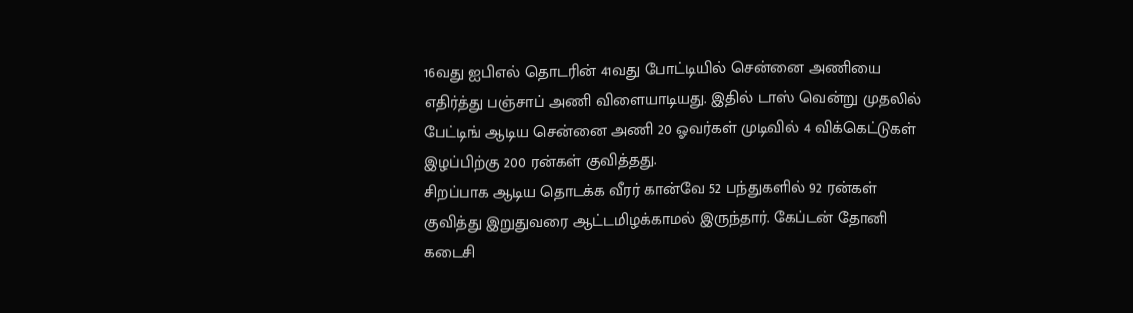16வது ஐபிஎல் தொடரின் 41வது போட்டியில் சென்னை அணியை எதிர்த்து பஞ்சாப் அணி விளையாடியது. இதில் டாஸ் வென்று முதலில் பேட்டிங் ஆடிய சென்னை அணி 20 ஓவர்கள் முடிவில் 4 விக்கெட்டுகள் இழப்பிற்கு 200 ரன்கள் குவித்தது.
சிறப்பாக ஆடிய தொடக்க வீரர் கான்வே 52 பந்துகளில் 92 ரன்கள் குவித்து இறுதுவரை ஆட்டமிழக்காமல் இருந்தார். கேப்டன் தோனி கடைசி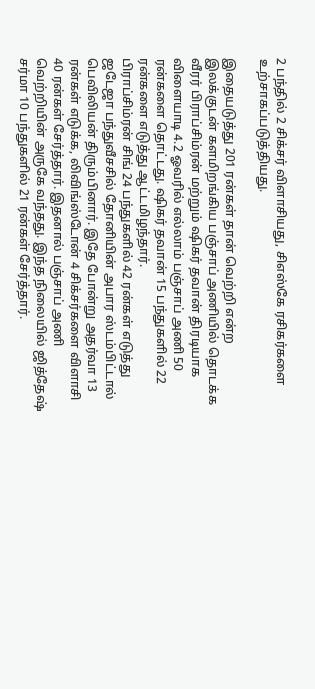2 பந்தில் 2 சிக்சர் விளாசியது, சிஎஸ்கே ரசிகர்களை உற்சாகப்படுத்தியது.

இதையடுத்து 201 ரன்கள் தான் வெற்றி என்ற இலக்குடன் களமிறங்கிய பஞ்சாப் அணியில் தொடக்க வீரர் பிராப்சிம்ரன் மற்றும் ஷிகர் தவான் திரடியாக விளையாடி 4.2 ஓவரில் எல்லாம் பஞ்சாப் அணி 50 ரன்களை தொட்டது. ஷிகர் தவான் 15 பந்துகளில் 22 ரன்களை எடுத்து ஆட்டமிழந்தார்.
பிராப்சிம்ரன் சிங் 24 பந்துகளில் 42 ரன்கள் எடுத்து ஜடேஜா பந்துவீசசில் தோனியின் அபார ஸ்டம்பிட்டால் பெவிலியன் திரும்பினார். இதே போன்று அதர்வா 13 ரன்கள் எடுக்க, லிவிங்ஸ்டோன் 4 சிக்சர்களை விளாசி 40 ரன்கள் சேர்த்தார். இதனால் பஞ்சாப் அணி வெற்றியின் அருகே வந்தது. இந்த நிலையில் ஜித்தேஷ் சர்மா 10 பந்துகளில் 21 ரன்கள் சேர்த்தார்.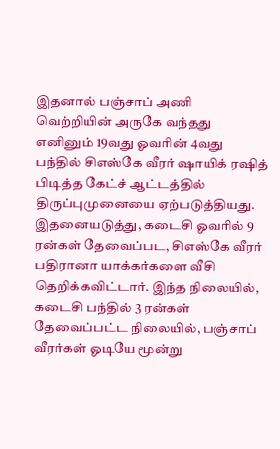இதனால் பஞ்சாப் அணி வெற்றியின் அருகே வந்தது எனினும் 19வது ஓவரின் 4வது பந்தில் சிஎஸ்கே வீரர் ஷாயிக் ரஷித் பிடித்த கேட்ச் ஆட்டத்தில் திருப்புமுனையை ஏற்படுத்தியது. இதனையடுத்து, கடைசி ஓவரில் 9 ரன்கள் தேவைப்பட, சிஎஸ்கே வீரர் பதிரானா யாக்கர்களை வீசி தெறிக்கவிட்டார். இந்த நிலையில், கடைசி பந்தில் 3 ரன்கள் தேவைப்பட்ட நிலையில், பஞ்சாப் வீரர்கள் ஓடியே மூன்று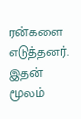ரன்களை எடுத்தனர். இதன் மூலம்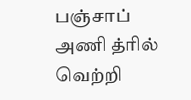பஞ்சாப் அணி த்ரில் வெற்றி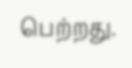பெற்றது.